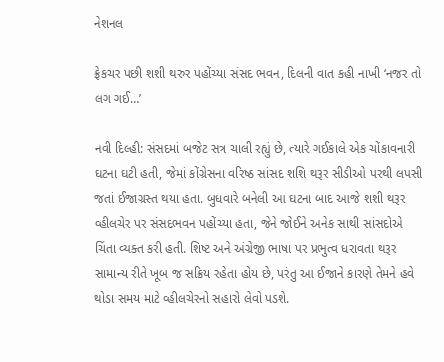નેશનલ

ફ્રેકચર પછી શશી થરુર પહોંચ્યા સંસદ ભવન, દિલની વાત કહી નાખી ‘નજર તો લગ ગઈ…’

નવી દિલ્હી: સંસદમાં બજેટ સત્ર ચાલી રહ્યું છે, ત્યારે ગઈકાલે એક ચોંકાવનારી ઘટના ઘટી હતી, જેમાં કોંગ્રેસના વરિષ્ઠ સાંસદ શશિ થરૂર સીડીઓ પરથી લપસી જતાં ઈજાગ્રસ્ત થયા હતા. બુધવારે બનેલી આ ઘટના બાદ આજે શશી થરૂર વ્હીલચેર પર સંસદભવન પહોંચ્યા હતા, જેને જોઈને અનેક સાથી સાંસદોએ ચિંતા વ્યક્ત કરી હતી. શિષ્ટ અને અંગ્રેજી ભાષા પર પ્રભુત્વ ધરાવતા થરૂર સામાન્ય રીતે ખૂબ જ સક્રિય રહેતા હોય છે, પરંતુ આ ઈજાને કારણે તેમને હવે થોડા સમય માટે વ્હીલચેરનો સહારો લેવો પડશે.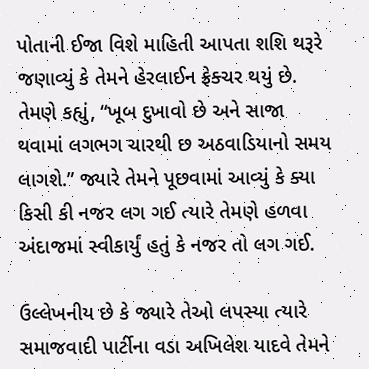પોતાની ઈજા વિશે માહિતી આપતા શશિ થરૂરે જણાવ્યું કે તેમને હેરલાઈન ફ્રેક્ચર થયું છે. તેમણે કહ્યું, “ખૂબ દુખાવો છે અને સાજા થવામાં લગભગ ચારથી છ અઠવાડિયાનો સમય લાગશે.” જ્યારે તેમને પૂછવામાં આવ્યું કે ક્યા કિસી કી નજર લગ ગઈ ત્યારે તેમણે હળવા અંદાજમાં સ્વીકાર્યું હતું કે નજર તો લગ ગઈ.

ઉલ્લેખનીય છે કે જ્યારે તેઓ લપસ્યા ત્યારે સમાજવાદી પાર્ટીના વડા અખિલેશ યાદવે તેમને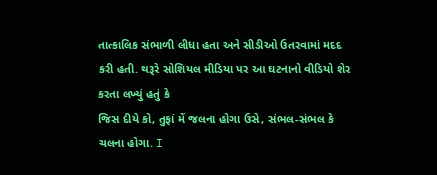તાત્કાલિક સંભાળી લીધા હતા અને સીડીઓ ઉતરવામાં મદદ કરી હતી. થરૂરે સોશિયલ મીડિયા પર આ ઘટનાનો વીડિયો શેર કરતા લખ્યું હતું કે
જિસ દીયે કો, તુફાં મેં જલના હોગા ઉસે, સંભલ-સંભલ કે ચલના હોગા. I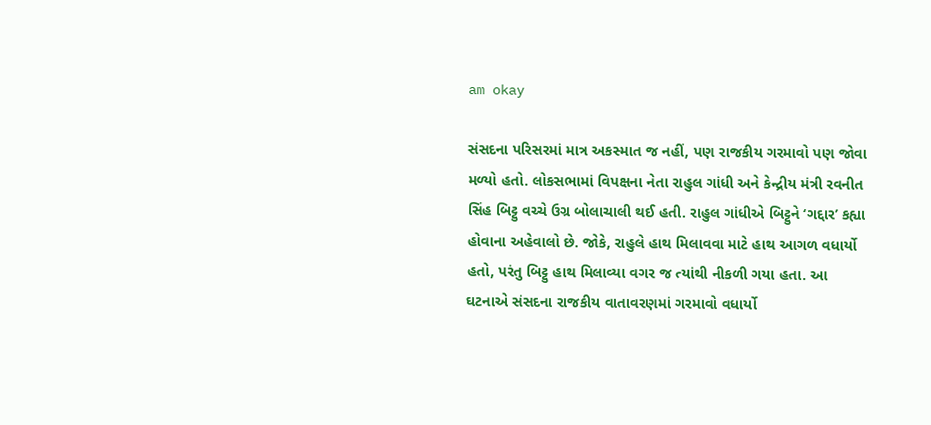am okay

સંસદના પરિસરમાં માત્ર અકસ્માત જ નહીં, પણ રાજકીય ગરમાવો પણ જોવા મળ્યો હતો. લોકસભામાં વિપક્ષના નેતા રાહુલ ગાંધી અને કેન્દ્રીય મંત્રી રવનીત સિંહ બિટ્ટુ વચ્ચે ઉગ્ર બોલાચાલી થઈ હતી. રાહુલ ગાંધીએ બિટ્ટુને ‘ગદ્દાર’ કહ્યા હોવાના અહેવાલો છે. જોકે, રાહુલે હાથ મિલાવવા માટે હાથ આગળ વધાર્યો હતો, પરંતુ બિટ્ટુ હાથ મિલાવ્યા વગર જ ત્યાંથી નીકળી ગયા હતા. આ ઘટનાએ સંસદના રાજકીય વાતાવરણમાં ગરમાવો વધાર્યો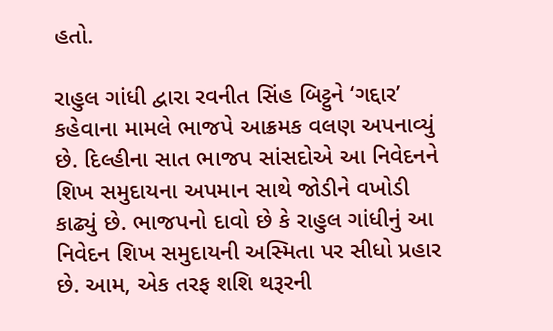હતો.

રાહુલ ગાંધી દ્વારા રવનીત સિંહ બિટ્ટુને ‘ગદ્દાર’ કહેવાના મામલે ભાજપે આક્રમક વલણ અપનાવ્યું છે. દિલ્હીના સાત ભાજપ સાંસદોએ આ નિવેદનને શિખ સમુદાયના અપમાન સાથે જોડીને વખોડી કાઢ્યું છે. ભાજપનો દાવો છે કે રાહુલ ગાંધીનું આ નિવેદન શિખ સમુદાયની અસ્મિતા પર સીધો પ્રહાર છે. આમ, એક તરફ શશિ થરૂરની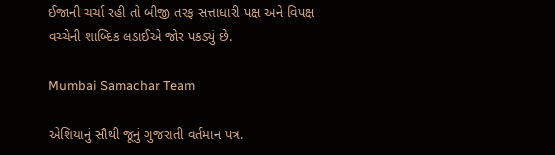ઈજાની ચર્ચા રહી તો બીજી તરફ સત્તાધારી પક્ષ અને વિપક્ષ વચ્ચેની શાબ્દિક લડાઈએ જોર પકડ્યું છે.

Mumbai Samachar Team

એશિયાનું સૌથી જૂનું ગુજરાતી વર્તમાન પત્ર.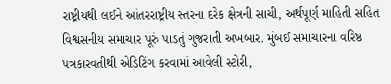રાષ્ટ્રીયથી લઈને આંતરરાષ્ટ્રીય સ્તરના દરેક ક્ષેત્રની સાચી, અર્થપૂર્ણ માહિતી સહિત વિશ્વસનીય સમાચાર પૂરું પાડતું ગુજરાતી અખબાર. મુંબઈ સમાચારના વરિષ્ઠ પત્રકારવતીથી એડિટિંગ કરવામાં આવેલી સ્ટોરી,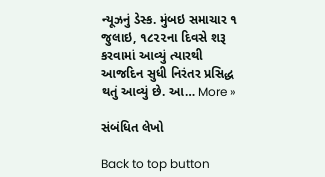ન્યૂઝનું ડેસ્ક. મુંબઇ સમાચાર ૧ જુલાઇ, ૧૮૨૨ના દિવસે શરૂ કરવામાં આવ્યું ત્યારથી આજદિન સુધી નિરંતર પ્રસિદ્ધ થતું આવ્યું છે. આ… More »

સંબંધિત લેખો

Back to top button